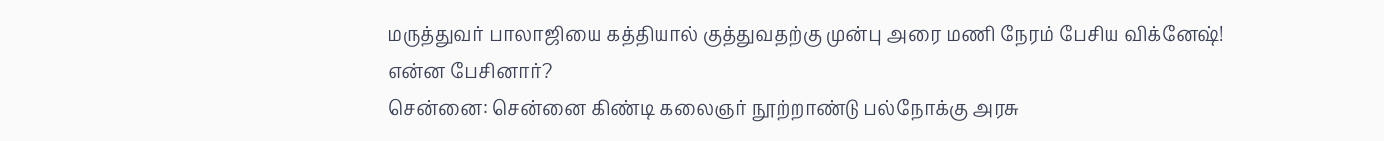மருத்துவர் பாலாஜியை கத்தியால் குத்துவதற்கு முன்பு அரை மணி நேரம் பேசிய விக்னேஷ்! என்ன பேசினார்?
சென்னை: சென்னை கிண்டி கலைஞர் நூற்றாண்டு பல்நோக்கு அரசு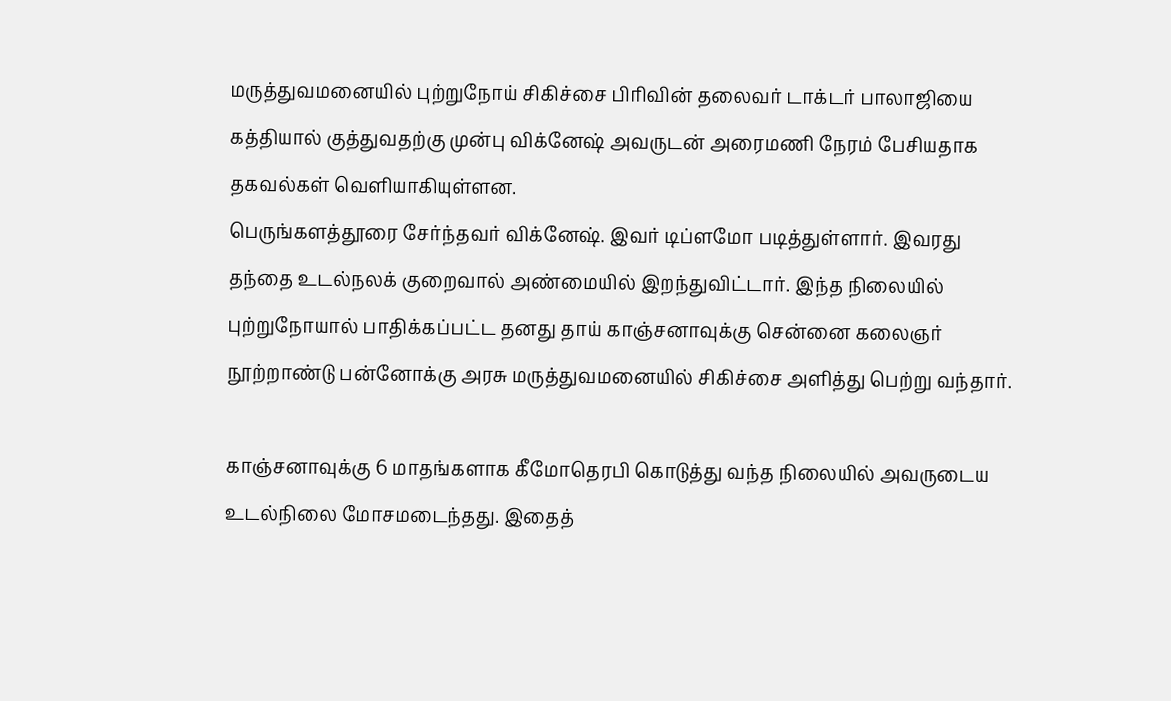மருத்துவமனையில் புற்றுநோய் சிகிச்சை பிரிவின் தலைவர் டாக்டர் பாலாஜியை கத்தியால் குத்துவதற்கு முன்பு விக்னேஷ் அவருடன் அரைமணி நேரம் பேசியதாக தகவல்கள் வெளியாகியுள்ளன.
பெருங்களத்தூரை சேர்ந்தவர் விக்னேஷ். இவர் டிப்ளமோ படித்துள்ளார். இவரது தந்தை உடல்நலக் குறைவால் அண்மையில் இறந்துவிட்டார். இந்த நிலையில் புற்றுநோயால் பாதிக்கப்பட்ட தனது தாய் காஞ்சனாவுக்கு சென்னை கலைஞர் நூற்றாண்டு பன்னோக்கு அரசு மருத்துவமனையில் சிகிச்சை அளித்து பெற்று வந்தார்.

காஞ்சனாவுக்கு 6 மாதங்களாக கீமோதெரபி கொடுத்து வந்த நிலையில் அவருடைய உடல்நிலை மோசமடைந்தது. இதைத்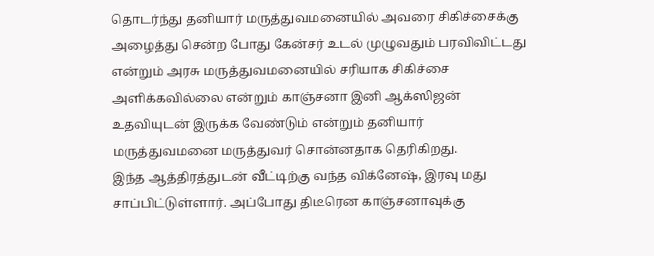தொடர்ந்து தனியார் மருத்துவமனையில் அவரை சிகிச்சைக்கு அழைத்து சென்ற போது கேன்சர் உடல் முழுவதும் பரவிவிட்டது என்றும் அரசு மருத்துவமனையில் சரியாக சிகிச்சை அளிக்கவில்லை என்றும் காஞ்சனா இனி ஆக்ஸிஜன் உதவியுடன் இருக்க வேண்டும் என்றும் தனியார் மருத்துவமனை மருத்துவர் சொன்னதாக தெரிகிறது.
இந்த ஆத்திரத்துடன் வீட்டிற்கு வந்த விக்னேஷ், இரவு மது சாப்பிட்டுள்ளார். அப்போது திடீரென காஞ்சனாவுக்கு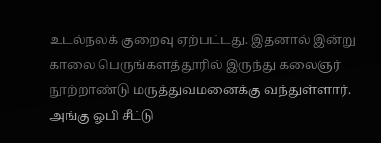உடல்நலக் குறைவு ஏற்பட்டது. இதனால் இன்று காலை பெருங்களத்தூரில் இருந்து கலைஞர் நூற்றாண்டு மருத்துவமனைக்கு வந்துள்ளார். அங்கு ஓபி சீட்டு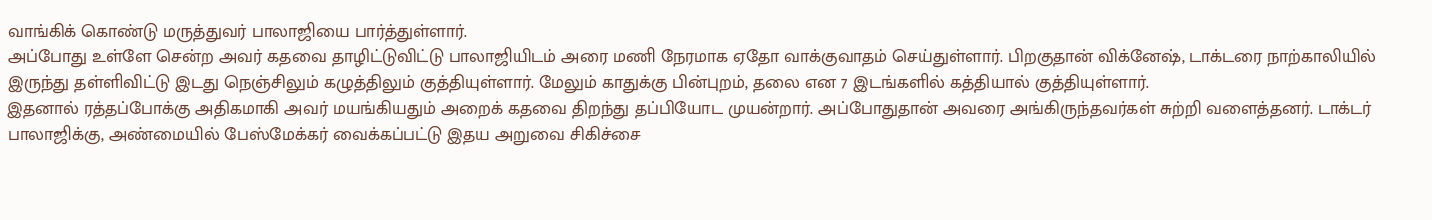வாங்கிக் கொண்டு மருத்துவர் பாலாஜியை பார்த்துள்ளார்.
அப்போது உள்ளே சென்ற அவர் கதவை தாழிட்டுவிட்டு பாலாஜியிடம் அரை மணி நேரமாக ஏதோ வாக்குவாதம் செய்துள்ளார். பிறகுதான் விக்னேஷ், டாக்டரை நாற்காலியில் இருந்து தள்ளிவிட்டு இடது நெஞ்சிலும் கழுத்திலும் குத்தியுள்ளார். மேலும் காதுக்கு பின்புறம், தலை என 7 இடங்களில் கத்தியால் குத்தியுள்ளார்.
இதனால் ரத்தப்போக்கு அதிகமாகி அவர் மயங்கியதும் அறைக் கதவை திறந்து தப்பியோட முயன்றார். அப்போதுதான் அவரை அங்கிருந்தவர்கள் சுற்றி வளைத்தனர். டாக்டர் பாலாஜிக்கு, அண்மையில் பேஸ்மேக்கர் வைக்கப்பட்டு இதய அறுவை சிகிச்சை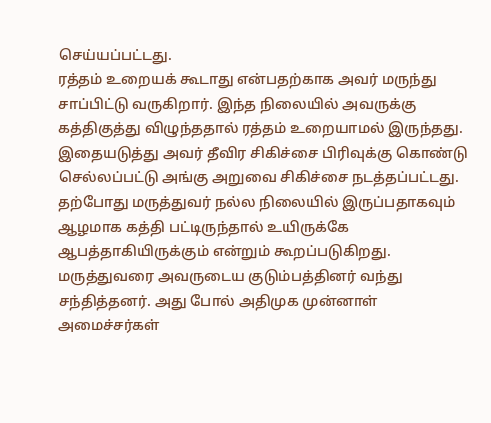செய்யப்பட்டது.
ரத்தம் உறையக் கூடாது என்பதற்காக அவர் மருந்து சாப்பிட்டு வருகிறார். இந்த நிலையில் அவருக்கு கத்திகுத்து விழுந்ததால் ரத்தம் உறையாமல் இருந்தது. இதையடுத்து அவர் தீவிர சிகிச்சை பிரிவுக்கு கொண்டு செல்லப்பட்டு அங்கு அறுவை சிகிச்சை நடத்தப்பட்டது. தற்போது மருத்துவர் நல்ல நிலையில் இருப்பதாகவும் ஆழமாக கத்தி பட்டிருந்தால் உயிருக்கே ஆபத்தாகியிருக்கும் என்றும் கூறப்படுகிறது.
மருத்துவரை அவருடைய குடும்பத்தினர் வந்து சந்தித்தனர். அது போல் அதிமுக முன்னாள் அமைச்சர்கள்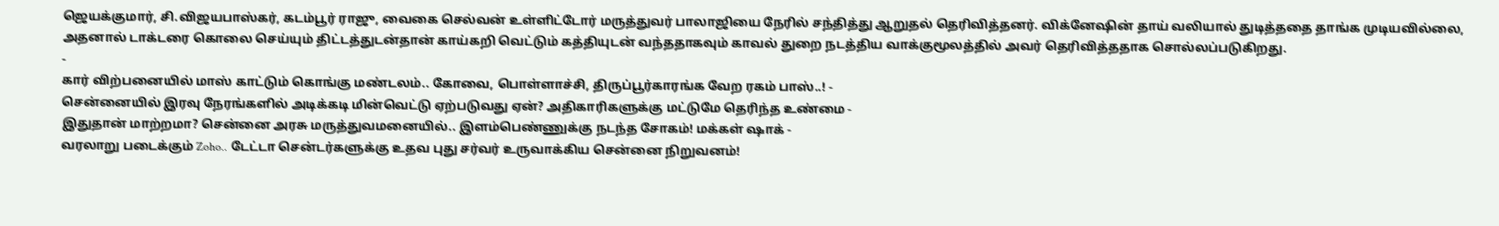ஜெயக்குமார், சி.விஜயபாஸ்கர், கடம்பூர் ராஜு, வைகை செல்வன் உள்ளிட்டோர் மருத்துவர் பாலாஜியை நேரில் சந்தித்து ஆறுதல் தெரிவித்தனர். விக்னேஷின் தாய் வலியால் துடித்ததை தாங்க முடியவில்லை, அதனால் டாக்டரை கொலை செய்யும் திட்டத்துடன்தான் காய்கறி வெட்டும் கத்தியுடன் வந்ததாகவும் காவல் துறை நடத்திய வாக்குமூலத்தில் அவர் தெரிவித்ததாக சொல்லப்படுகிறது.
-
கார் விற்பனையில் மாஸ் காட்டும் கொங்கு மண்டலம்.. கோவை, பொள்ளாச்சி, திருப்பூர்காரங்க வேற ரகம் பாஸ்..! -
சென்னையில் இரவு நேரங்களில் அடிக்கடி மின்வெட்டு ஏற்படுவது ஏன்? அதிகாரிகளுக்கு மட்டுமே தெரிந்த உண்மை -
இதுதான் மாற்றமா? சென்னை அரசு மருத்துவமனையில்.. இளம்பெண்ணுக்கு நடந்த சோகம்! மக்கள் ஷாக் -
வரலாறு படைக்கும் Zoho.. டேட்டா சென்டர்களுக்கு உதவ புது சர்வர் உருவாக்கிய சென்னை நிறுவனம்!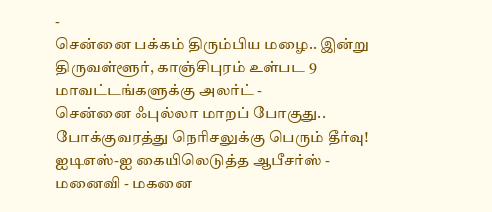-
சென்னை பக்கம் திரும்பிய மழை.. இன்று திருவள்ளூர், காஞ்சிபுரம் உள்பட 9 மாவட்டங்களுக்கு அலர்ட் -
சென்னை ஃபுல்லா மாறப் போகுது.. போக்குவரத்து நெரிசலுக்கு பெரும் தீர்வு! ஐடிஎஸ்-ஐ கையிலெடுத்த ஆபீசர்ஸ் -
மனைவி - மகனை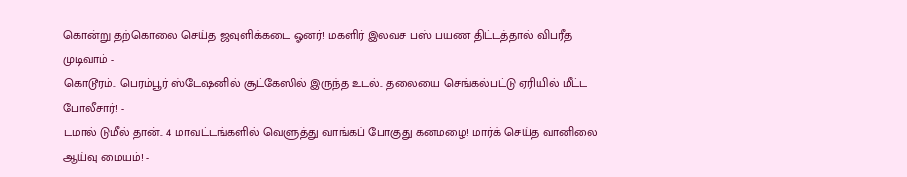கொன்று தற்கொலை செய்த ஜவுளிக்கடை ஓனர்! மகளிர் இலவச பஸ் பயண திட்டத்தால் விபரீத முடிவாம் -
கொடூரம்.. பெரம்பூர் ஸ்டேஷனில் சூட்கேஸில் இருந்த உடல்.. தலையை செங்கல்பட்டு ஏரியில் மீட்ட போலீசார்! -
டமால் டுமீல் தான்.. 4 மாவட்டங்களில் வெளுத்து வாங்கப் போகுது கனமழை! மார்க் செய்த வானிலை ஆய்வு மையம்! -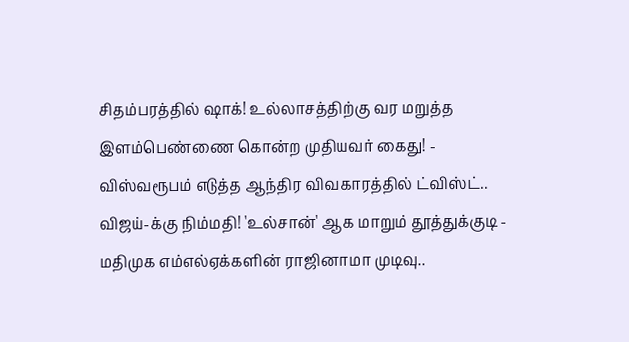சிதம்பரத்தில் ஷாக்! உல்லாசத்திற்கு வர மறுத்த இளம்பெண்ணை கொன்ற முதியவர் கைது! -
விஸ்வரூபம் எடுத்த ஆந்திர விவகாரத்தில் ட்விஸ்ட்.. விஜய்-க்கு நிம்மதி! 'உல்சான்' ஆக மாறும் தூத்துக்குடி -
மதிமுக எம்எல்ஏக்களின் ராஜினாமா முடிவு..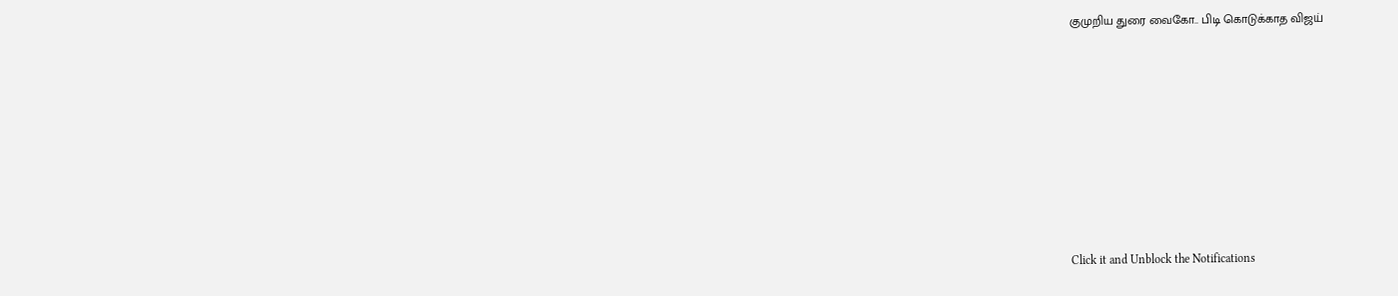குமுறிய துரை வைகோ.. பிடி கொடுக்காத விஜய்












Click it and Unblock the Notifications